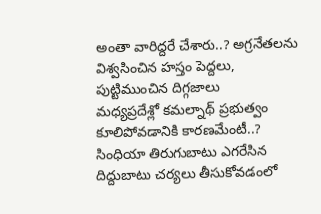అంతా వారిద్దరే చేశారు..? అగ్రనేతలను విశ్వసించిన హస్తం పెద్దలు, పుట్టిముంచిన దిగ్గజాలు
మధ్యప్రదేశ్లో కమల్నాథ్ ప్రభుత్వం కూలిపోవడానికి కారణమేంటీ..? సింధియా తిరుగుబాటు ఎగరేసిన దిద్దుబాటు చర్యలు తీసుకోవడంలో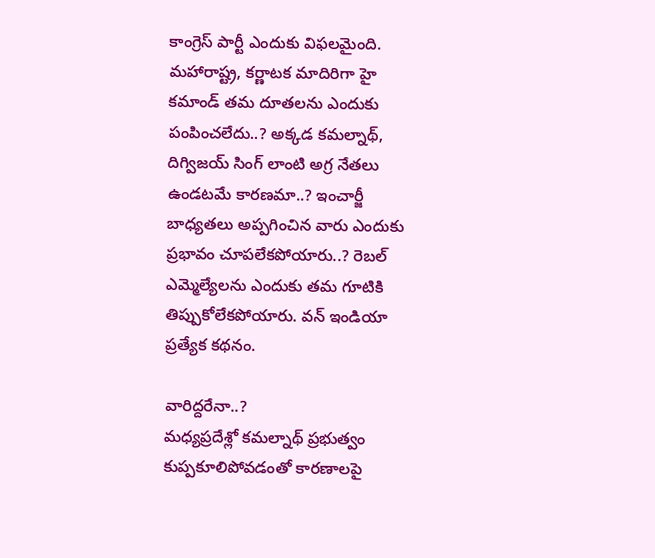కాంగ్రెస్ పార్టీ ఎందుకు విఫలమైంది. మహారాష్ట్ర, కర్ణాటక మాదిరిగా హై కమాండ్ తమ దూతలను ఎందుకు పంపించలేదు..? అక్కడ కమల్నాథ్, దిగ్విజయ్ సింగ్ లాంటి అగ్ర నేతలు ఉండటమే కారణమా..? ఇంచార్జీ బాధ్యతలు అప్పగించిన వారు ఎందుకు ప్రభావం చూపలేకపోయారు..? రెబల్ ఎమ్మెల్యేలను ఎందుకు తమ గూటికి తిప్పుకోలేకపోయారు. వన్ ఇండియా ప్రత్యేక కథనం.

వారిద్దరేనా..?
మధ్యప్రదేశ్లో కమల్నాథ్ ప్రభుత్వం కుప్పకూలిపోవడంతో కారణాలపై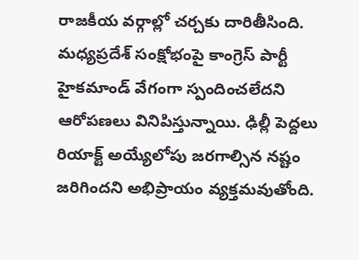రాజకీయ వర్గాల్లో చర్చకు దారితీసింది. మధ్యప్రదేశ్ సంక్షోభంపై కాంగ్రెస్ పార్టీ హైకమాండ్ వేగంగా స్పందించలేదని ఆరోపణలు వినిపిస్తున్నాయి. ఢిల్లీ పెద్దలు రియాక్ట్ అయ్యేలోపు జరగాల్సిన నష్టం జరిగిందని అభిప్రాయం వ్యక్తమవుతోంది.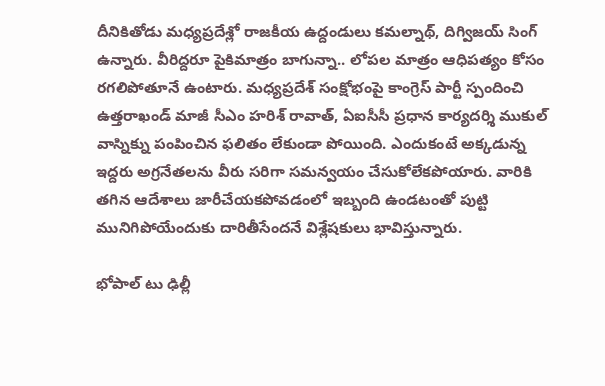దీనికితోడు మధ్యప్రదేశ్లో రాజకీయ ఉద్దండులు కమల్నాథ్, దిగ్విజయ్ సింగ్ ఉన్నారు. వీరిద్దరూ పైకిమాత్రం బాగున్నా.. లోపల మాత్రం ఆధిపత్యం కోసం రగలిపోతూనే ఉంటారు. మధ్యప్రదేశ్ సంక్షోభంపై కాంగ్రెస్ పార్టీ స్పందించి ఉత్తరాఖండ్ మాజీ సీఎం హరిశ్ రావాత్, ఏఐసీసీ ప్రధాన కార్యదర్శి ముకుల్ వాస్నిక్ను పంపించిన ఫలితం లేకుండా పోయింది. ఎందుకంటే అక్కడున్న ఇద్దరు అగ్రనేతలను వీరు సరిగా సమన్వయం చేసుకోలేకపోయారు. వారికి తగిన ఆదేశాలు జారీచేయకపోవడంలో ఇబ్బంది ఉండటంతో పుట్టి మునిగిపోయేందుకు దారితీసేందనే విశ్లేషకులు భావిస్తున్నారు.

భోపాల్ టు ఢిల్లీ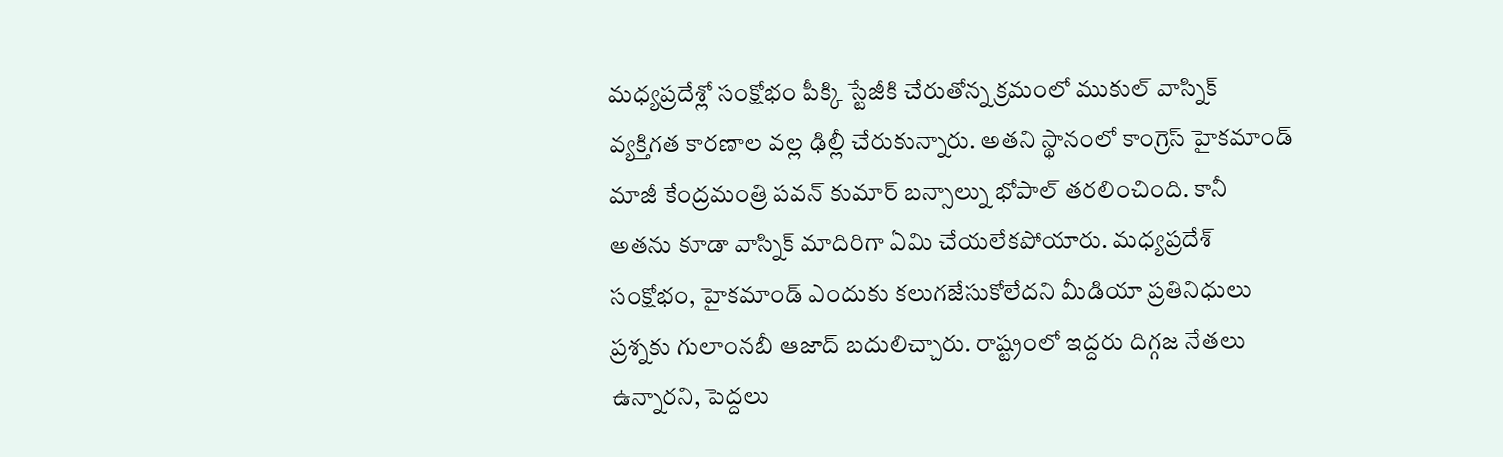మధ్యప్రదేశ్లో సంక్షోభం పీక్కి స్టేజీకి చేరుతోన్న క్రమంలో ముకుల్ వాస్నిక్ వ్యక్తిగత కారణాల వల్ల ఢిల్లీ చేరుకున్నారు. అతని స్థానంలో కాంగ్రెస్ హైకమాండ్ మాజీ కేంద్రమంత్రి పవన్ కుమార్ బన్సాల్ను భోపాల్ తరలించింది. కానీ అతను కూడా వాస్నిక్ మాదిరిగా ఏమి చేయలేకపోయారు. మధ్యప్రదేశ్ సంక్షోభం, హైకమాండ్ ఎందుకు కలుగజేసుకోలేదని మీడియా ప్రతినిధులు ప్రశ్నకు గులాంనబీ ఆజాద్ బదులిచ్చారు. రాష్ట్రంలో ఇద్దరు దిగ్గజ నేతలు ఉన్నారని, పెద్దలు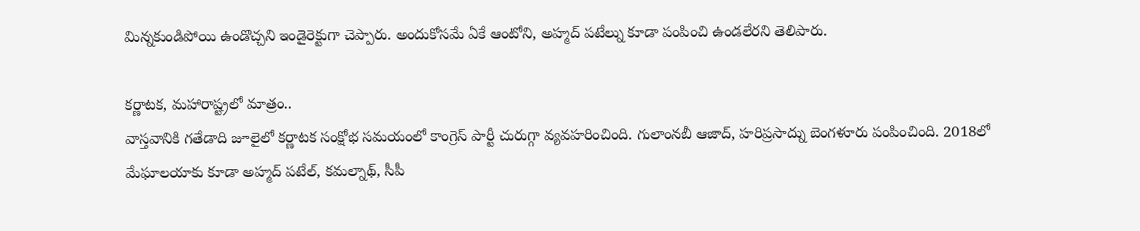మిన్నకుండిపోయి ఉండొచ్చని ఇండైరెక్టుగా చెప్పారు. అందుకోసమే ఏకే ఆంటోని, అహ్మద్ పటేల్ను కూడా పంపించి ఉండలేరని తెలిపారు.

కర్ణాటక, మహారాష్ట్రలో మాత్రం..
వాస్తవానికి గతేడాది జూలైలో కర్ణాటక సంక్షోభ సమయంలో కాంగ్రెస్ పార్టీ చురుగ్గా వ్యవహరించింది. గులాంనబీ ఆజాద్, హరిప్రసాద్ను బెంగళూరు పంపించింది. 2018లో మేఘాలయాకు కూడా అహ్మద్ పటేల్, కమల్నాథ్, సీపీ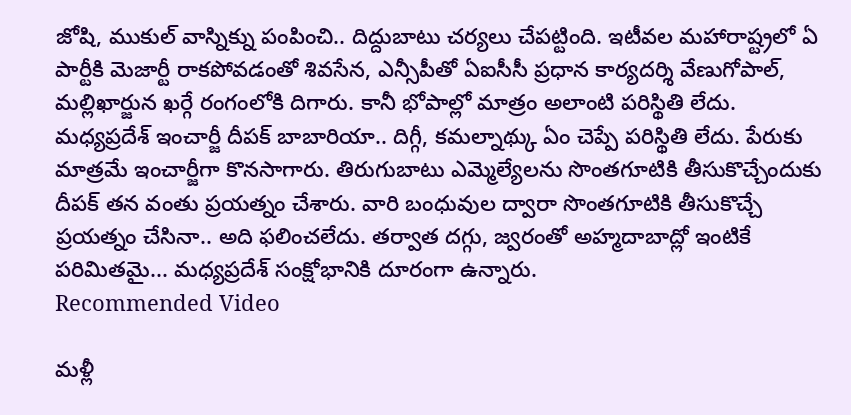జోషి, ముకుల్ వాస్నిక్ను పంపించి.. దిద్దుబాటు చర్యలు చేపట్టింది. ఇటీవల మహారాష్ట్రలో ఏ పార్టీకి మెజార్టీ రాకపోవడంతో శివసేన, ఎన్సీపీతో ఏఐసీసీ ప్రధాన కార్యదర్శి వేణుగోపాల్, మల్లిఖార్జున ఖర్గే రంగంలోకి దిగారు. కానీ భోపాల్లో మాత్రం అలాంటి పరిస్థితి లేదు. మధ్యప్రదేశ్ ఇంచార్జీ దీపక్ బాబారియా.. దిగ్గీ, కమల్నాథ్కు ఏం చెప్పే పరిస్థితి లేదు. పేరుకు మాత్రమే ఇంచార్జీగా కొనసాగారు. తిరుగుబాటు ఎమ్మెల్యేలను సొంతగూటికి తీసుకొచ్చేందుకు దీపక్ తన వంతు ప్రయత్నం చేశారు. వారి బంధువుల ద్వారా సొంతగూటికి తీసుకొచ్చే ప్రయత్నం చేసినా.. అది ఫలించలేదు. తర్వాత దగ్గు, జ్వరంతో అహ్మదాబాద్లో ఇంటికే పరిమితమై... మధ్యప్రదేశ్ సంక్షోభానికి దూరంగా ఉన్నారు.
Recommended Video

మళ్లీ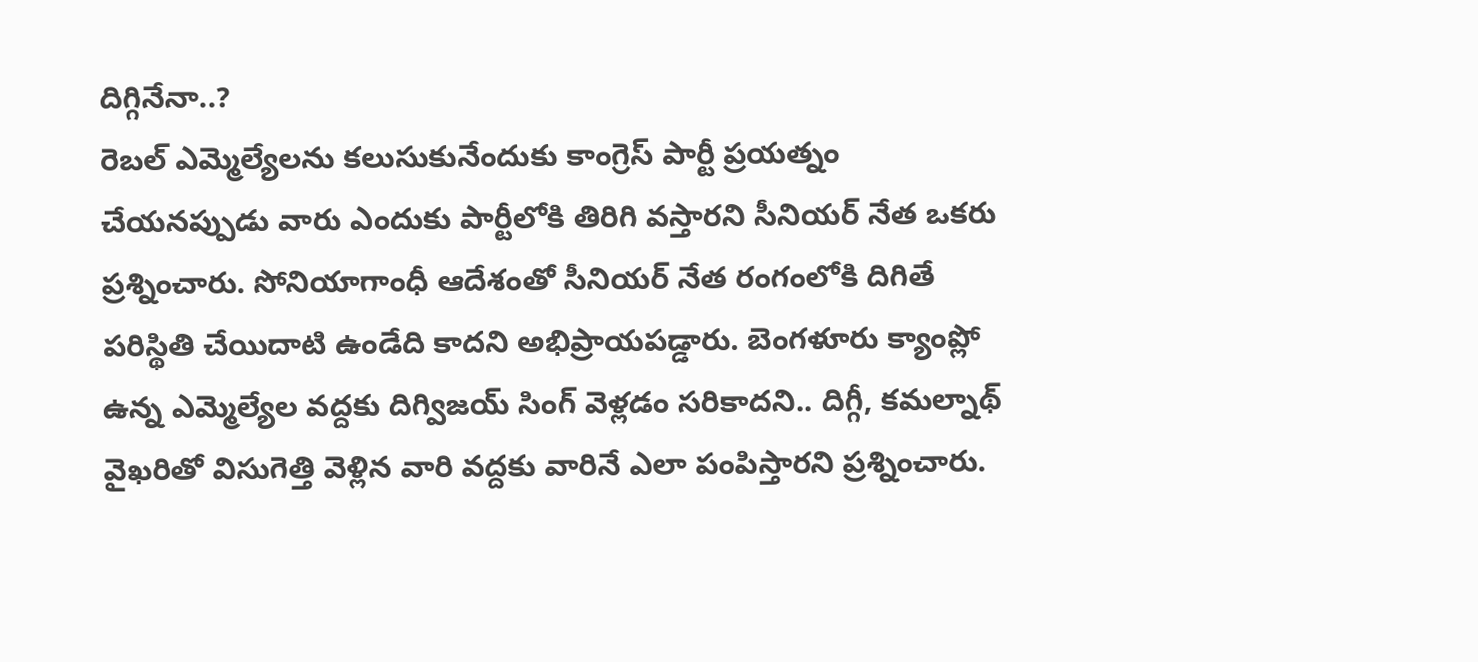దిగ్గినేనా..?
రెబల్ ఎమ్మెల్యేలను కలుసుకునేందుకు కాంగ్రెస్ పార్టీ ప్రయత్నం చేయనప్పుడు వారు ఎందుకు పార్టీలోకి తిరిగి వస్తారని సీనియర్ నేత ఒకరు ప్రశ్నించారు. సోనియాగాంధీ ఆదేశంతో సీనియర్ నేత రంగంలోకి దిగితే పరిస్థితి చేయిదాటి ఉండేది కాదని అభిప్రాయపడ్డారు. బెంగళూరు క్యాంప్లో ఉన్న ఎమ్మెల్యేల వద్దకు దిగ్విజయ్ సింగ్ వెళ్లడం సరికాదని.. దిగ్గీ, కమల్నాథ్ వైఖరితో విసుగెత్తి వెళ్లిన వారి వద్దకు వారినే ఎలా పంపిస్తారని ప్రశ్నించారు.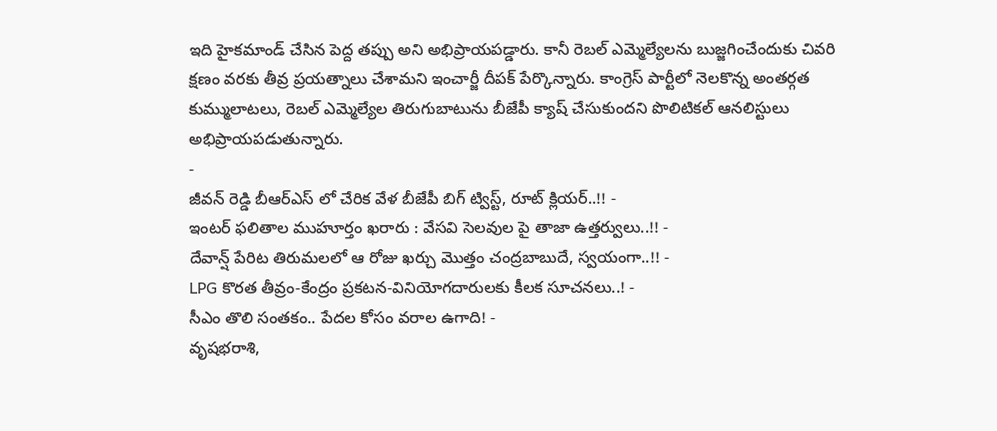ఇది హైకమాండ్ చేసిన పెద్ద తప్పు అని అభిప్రాయపడ్డారు. కానీ రెబల్ ఎమ్మెల్యేలను బుజ్జగించేందుకు చివరి క్షణం వరకు తీవ్ర ప్రయత్నాలు చేశామని ఇంచార్జీ దీపక్ పేర్కొన్నారు. కాంగ్రెస్ పార్టీలో నెలకొన్న అంతర్గత కుమ్ములాటలు, రెబల్ ఎమ్మెల్యేల తిరుగుబాటును బీజేపీ క్యాష్ చేసుకుందని పొలిటికల్ ఆనలిస్టులు అభిప్రాయపడుతున్నారు.
-
జీవన్ రెడ్డి బీఆర్ఎస్ లో చేరిక వేళ బీజేపీ బిగ్ ట్విస్ట్, రూట్ క్లియర్..!! -
ఇంటర్ ఫలితాల ముహూర్తం ఖరారు : వేసవి సెలవుల పై తాజా ఉత్తర్వులు..!! -
దేవాన్ష్ పేరిట తిరుమలలో ఆ రోజు ఖర్చు మొత్తం చంద్రబాబుదే, స్వయంగా..!! -
LPG కొరత తీవ్రం-కేంద్రం ప్రకటన-వినియోగదారులకు కీలక సూచనలు..! -
సీఎం తొలి సంతకం.. పేదల కోసం వరాల ఉగాది! -
వృషభరాశి,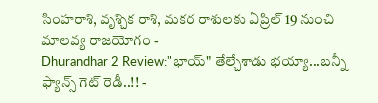సింహరాశి, వృశ్చిక రాశి, మకర రాశులకు ఏప్రిల్ 19 నుంచి మాలవ్య రాజయోగం -
Dhurandhar 2 Review:"భాయ్" తేల్చేశాడు భయ్యా...బన్నీ ఫ్యాన్స్ గెట్ రెడీ..!! -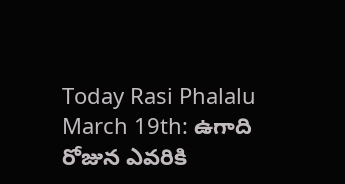Today Rasi Phalalu March 19th: ఉగాది రోజున ఎవరికి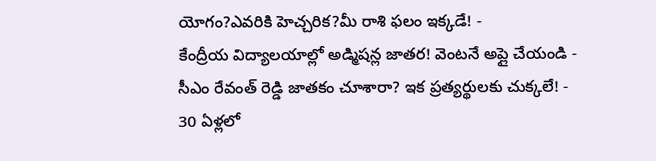యోగం?ఎవరికి హెచ్చరిక?మీ రాశి ఫలం ఇక్కడే! -
కేంద్రీయ విద్యాలయాల్లో అడ్మిషన్ల జాతర! వెంటనే అప్లై చేయండి -
సీఎం రేవంత్ రెడ్డి జాతకం చూశారా? ఇక ప్రత్యర్థులకు చుక్కలే! -
30 ఏళ్లలో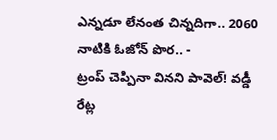ఎన్నడూ లేనంత చిన్నదిగా.. 2060 నాటికి ఓజోన్ పొర.. -
ట్రంప్ చెప్పినా వినని పావెల్! వడ్డీ రేట్ల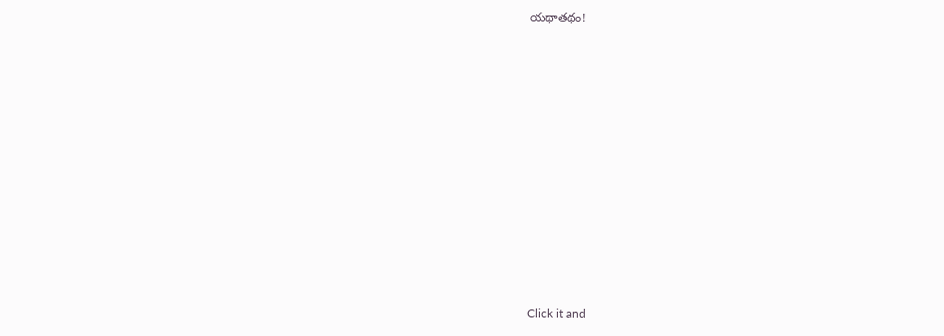యథాతథం!












Click it and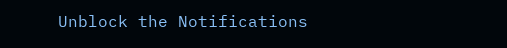Unblock the Notifications